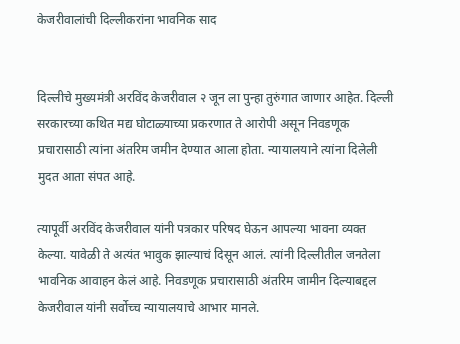केजरीवालांची दिल्लीकरांना भावनिक साद


दिल्लीचे मुख्यमंत्री अरविंद केजरीवाल २ जून ला पुन्हा तुरुंगात जाणार आहेत. दिल्ली सरकारच्या कथित मद्य घोटाळ्याच्या प्रकरणात ते आरोपी असून निवडणूक प्रचारासाठी त्यांना अंतरिम जमीन देण्यात आला होता. न्यायालयाने त्यांना दिलेली मुदत आता संपत आहे.

त्यापूर्वी अरविंद केजरीवाल यांनी पत्रकार परिषद घेऊन आपल्या भावना व्यक्त केल्या. यावेळी ते अत्यंत भावुक झाल्याचं दिसून आलं. त्यांनी दिल्लीतील जनतेला भावनिक आवाहन केलं आहे. निवडणूक प्रचारासाठी अंतरिम जामीन दिल्याबद्दल केजरीवाल यांनी सर्वोच्च न्यायालयाचे आभार मानले.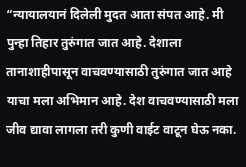“न्यायालयानं दिलेली मुदत आता संपत आहे. मी पुन्हा तिहार तुरुंगात जात आहे. देशाला तानाशाहीपासून वाचवण्यासाठी तुरुंगात जात आहे याचा मला अभिमान आहे. देश वाचवण्यासाठी मला जीव द्यावा लागला तरी कुणी वाईट वाटून घेऊ नका.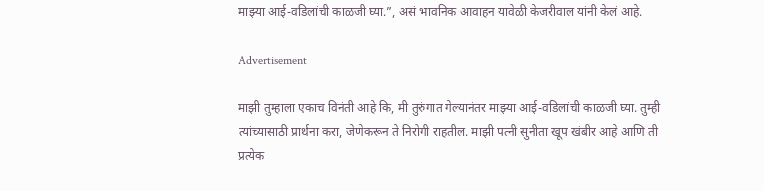माझ्या आई-वडिलांची काळजी घ्या.”, असं भावनिक आवाहन यावेळी केजरीवाल यांनी केलं आहे.

Advertisement

माझी तुम्हाला एकाच विनंती आहे कि, मी तुरुंगात गेल्यानंतर माझ्या आई-वडिलांची काळजी घ्या. तुम्ही त्यांच्यासाठी प्रार्थना करा, जेणेकरून ते निरोगी राहतील. माझी पत्नी सुनीता खूप खंबीर आहे आणि ती प्रत्येक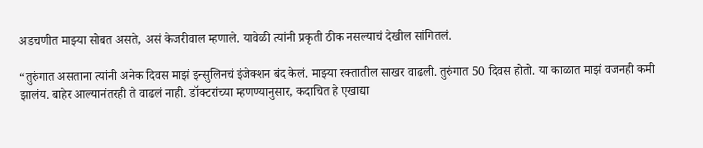अडचणीत माझ्या सोबत असते, असं केजरीवाल म्हणाले. यावेळी त्यांनी प्रकृती ठीक नसल्याचं देखील सांगितलं.

“तुरुंगात असताना त्यांनी अनेक दिवस माझं इन्सुलिनचं इंजेक्शन बंद केलं. माझ्या रक्तातील साखर वाढली. तुरुंगात 50 दिवस होतो. या काळात माझं वजनही कमी झालंय. बाहेर आल्यानंतरही ते वाढलं नाही. डॉक्टरांच्या म्हणण्यानुसार, कदाचित हे एखाद्या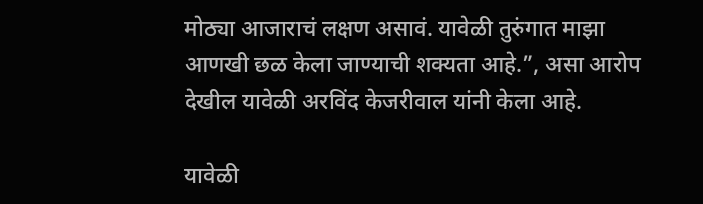मोठ्या आजाराचं लक्षण असावं. यावेळी तुरुंगात माझा आणखी छळ केला जाण्याची शक्यता आहे.”, असा आरोप देखील यावेळी अरविंद केजरीवाल यांनी केला आहे.

यावेळी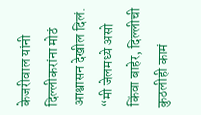केजरीवाल यांनी दिल्लीकरांना मोठं आश्वासन देखील दिलं. “मी जेलमध्ये असो किंवा बाहेर, दिल्लीची कुठलीही कामं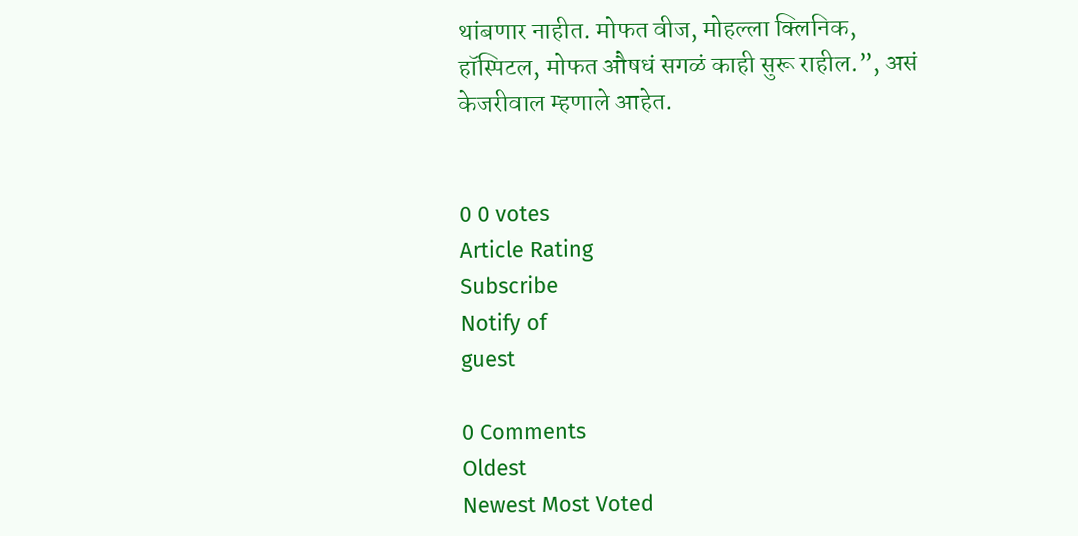थांबणार नाहीत. मोफत वीज, मोहल्ला क्लिनिक, हॉस्पिटल, मोफत औषधं सगळं काही सुरू राहील.”, असं केजरीवाल म्हणाले आहेत.


0 0 votes
Article Rating
Subscribe
Notify of
guest

0 Comments
Oldest
Newest Most Voted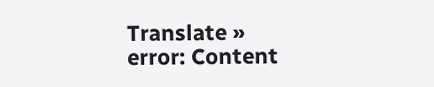Translate »
error: Content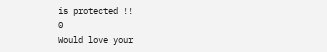is protected !!
0
Would love your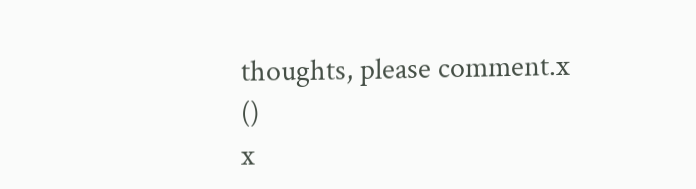thoughts, please comment.x
()
x